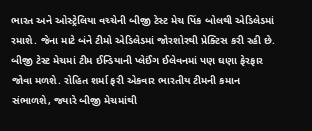ભારત અને ઓસ્ટ્રેલિયા વચ્ચેની બીજી ટેસ્ટ મેચ પિંક બોલથી એડિલેડમાં રમાશે. જેના માટે બંને ટીમો એડિલેડમાં જોરશોરથી પ્રેક્ટિસ કરી રહી છે. બીજી ટેસ્ટ મેચમાં ટીમ ઈન્ડિયાની પ્લેઈંગ ઈલેવનમાં પણ ઘણા ફેરફાર જોવા મળશે. રોહિત શર્મા ફરી એકવાર ભારતીય ટીમની કમાન સંભાળશે, જ્યારે બીજી મેચમાંથી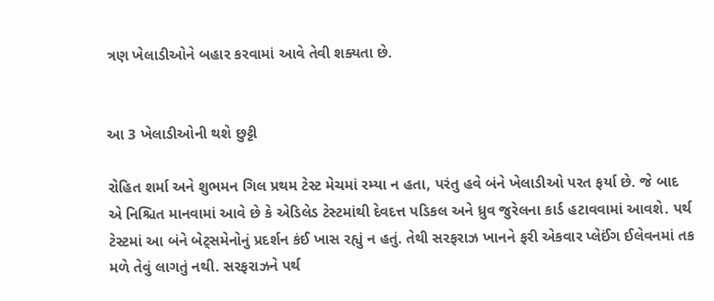ત્રણ ખેલાડીઓને બહાર કરવામાં આવે તેવી શક્યતા છે.


આ 3 ખેલાડીઓની થશે છુટ્ટી

રોહિત શર્મા અને શુભમન ગિલ પ્રથમ ટેસ્ટ મેચમાં રમ્યા ન હતા, પરંતુ હવે બંને ખેલાડીઓ પરત ફર્યા છે. જે બાદ એ નિશ્ચિત માનવામાં આવે છે કે એડિલેડ ટેસ્ટમાંથી દેવદત્ત પડિકલ અને ધ્રુવ જુરેલના કાર્ડ હટાવવામાં આવશે. પર્થ ટેસ્ટમાં આ બંને બેટ્સમેનોનું પ્રદર્શન કંઈ ખાસ રહ્યું ન હતું. તેથી સરફરાઝ ખાનને ફરી એકવાર પ્લેઈંગ ઈલેવનમાં તક મળે તેવું લાગતું નથી. સરફરાઝને પર્થ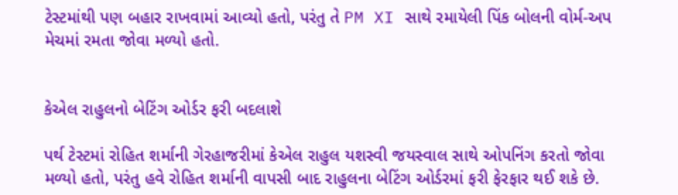ટેસ્ટમાંથી પણ બહાર રાખવામાં આવ્યો હતો, પરંતુ તે PM XI સાથે રમાયેલી પિંક બોલની વોર્મ-અપ મેચમાં રમતા જોવા મળ્યો હતો.


કેએલ રાહુલનો બેટિંગ ઓર્ડર ફરી બદલાશે

પર્થ ટેસ્ટમાં રોહિત શર્માની ગેરહાજરીમાં કેએલ રાહુલ યશસ્વી જયસ્વાલ સાથે ઓપનિંગ કરતો જોવા મળ્યો હતો, પરંતુ હવે રોહિત શર્માની વાપસી બાદ રાહુલના બેટિંગ ઓર્ડરમાં ફરી ફેરફાર થઈ શકે છે.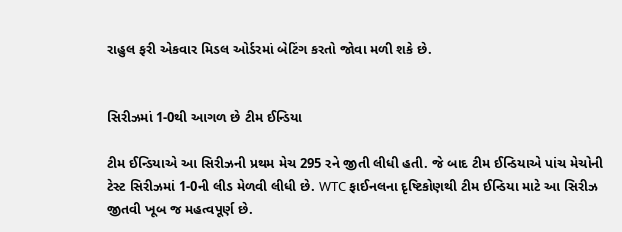રાહુલ ફરી એકવાર મિડલ ઓર્ડરમાં બેટિંગ કરતો જોવા મળી શકે છે.


સિરીઝમાં 1-0થી આગળ છે ટીમ ઈન્ડિયા

ટીમ ઈન્ડિયાએ આ સિરીઝની પ્રથમ મેચ 295 રને જીતી લીધી હતી. જે બાદ ટીમ ઈન્ડિયાએ પાંચ મેચોની ટેસ્ટ સિરીઝમાં 1-0ની લીડ મેળવી લીધી છે. WTC ફાઈનલના દૃષ્ટિકોણથી ટીમ ઈન્ડિયા માટે આ સિરીઝ જીતવી ખૂબ જ મહત્વપૂર્ણ છે.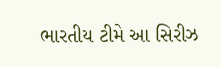ભારતીય ટીમે આ સિરીઝ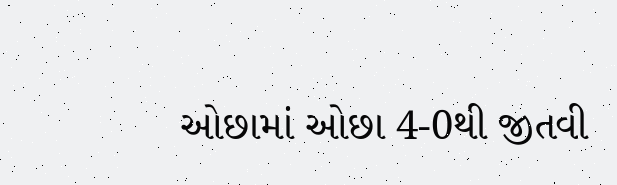ઓછામાં ઓછા 4-0થી જીતવી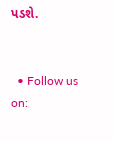પડશે.


  • Follow us on: